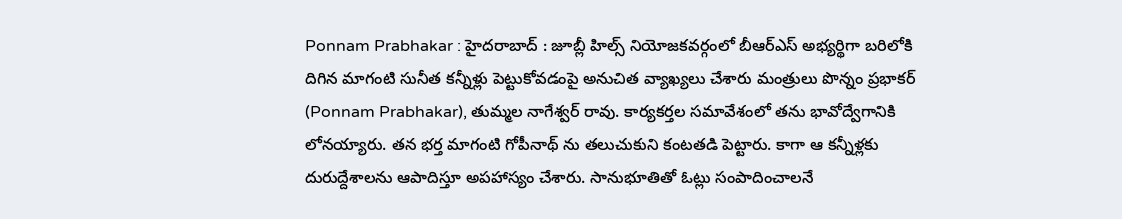Ponnam Prabhakar : హైదరాబాద్ : జూబ్లీ హిల్స్ నియోజకవర్గంలో బీఆర్ఎస్ అభ్యర్థిగా బరిలోకి దిగిన మాగంటి సునీత కన్నీళ్లు పెట్టుకోవడంపై అనుచిత వ్యాఖ్యలు చేశారు మంత్రులు పొన్నం ప్రభాకర్ (Ponnam Prabhakar), తుమ్మల నాగేశ్వర్ రావు. కార్యకర్తల సమావేశంలో తను భావోద్వేగానికి లోనయ్యారు. తన భర్త మాగంటి గోపీనాథ్ ను తలుచుకుని కంటతడి పెట్టారు. కాగా ఆ కన్నీళ్లకు దురుద్దేశాలను ఆపాదిస్తూ అపహాస్యం చేశారు. సానుభూతితో ఓట్లు సంపాదించాలనే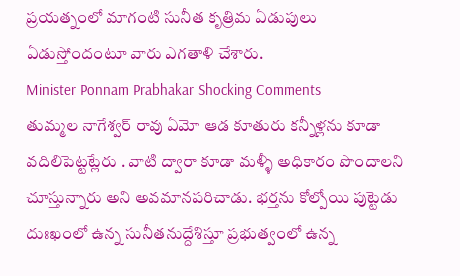ప్రయత్నంలో మాగంటి సునీత కృత్రిమ ఏడుపులు ఏడుస్తోందంటూ వారు ఎగతాళి చేశారు.
Minister Ponnam Prabhakar Shocking Comments
తుమ్మల నాగేశ్వర్ రావు ఏమో ఆడ కూతురు కన్నీళ్లను కూడా వదిలిపెట్టట్లేరు . వాటి ద్వారా కూడా మళ్ళీ అధికారం పొందాలని చూస్తున్నారు అని అవమానపరిచాడు. భర్తను కోల్పోయి పుట్టెడు దుఃఖంలో ఉన్న సునీతనుద్దేశిస్తూ ప్రభుత్వంలో ఉన్న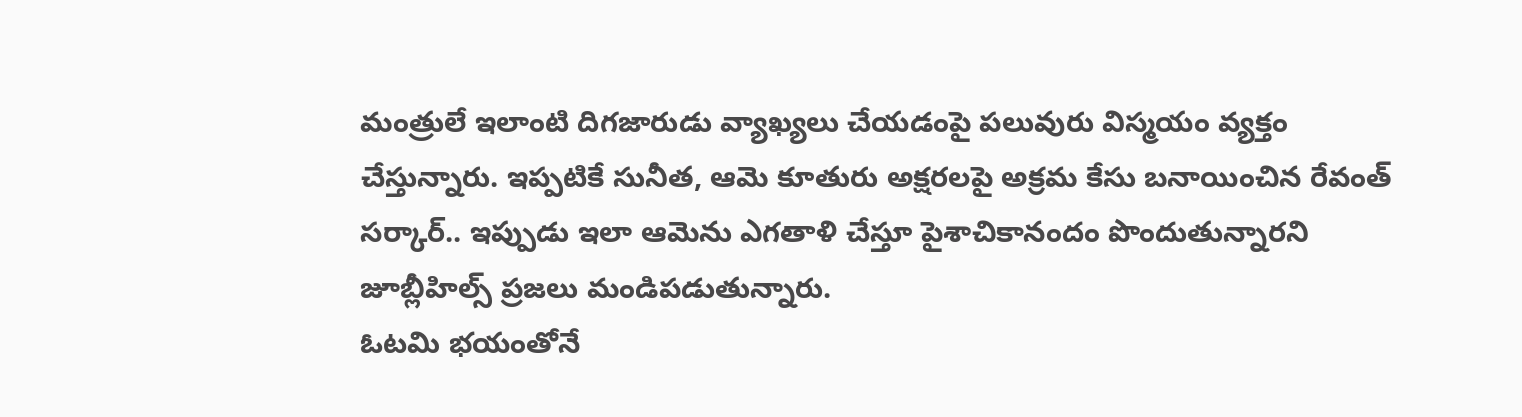మంత్రులే ఇలాంటి దిగజారుడు వ్యాఖ్యలు చేయడంపై పలువురు విస్మయం వ్యక్తం చేస్తున్నారు. ఇప్పటికే సునీత, ఆమె కూతురు అక్షరలపై అక్రమ కేసు బనాయించిన రేవంత్ సర్కార్.. ఇప్పుడు ఇలా ఆమెను ఎగతాళి చేస్తూ పైశాచికానందం పొందుతున్నారని జూబ్లీహిల్స్ ప్రజలు మండిపడుతున్నారు.
ఓటమి భయంతోనే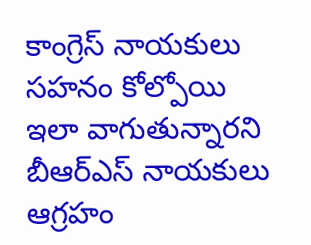కాంగ్రెస్ నాయకులు సహనం కోల్పోయి ఇలా వాగుతున్నారని బీఆర్ఎస్ నాయకులు ఆగ్రహం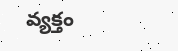వ్యక్తం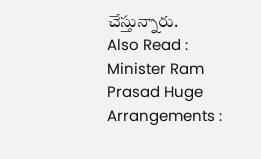చేస్తున్నారు.
Also Read : Minister Ram Prasad Huge Arrangements :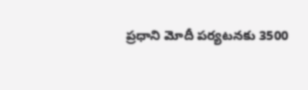ప్రధాని మోదీ పర్యటనకు 3500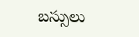బస్సులు